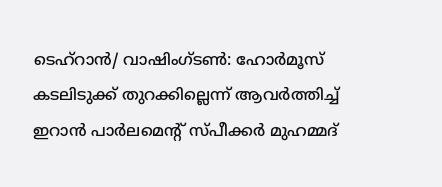ടെഹ്റാൻ/ വാഷിംഗ്ടൺ: ഹോർമൂസ് കടലിടുക്ക് തുറക്കില്ലെന്ന് ആവർത്തിച്ച് ഇറാൻ പാർലമെന്റ് സ്പീക്കർ മുഹമ്മദ്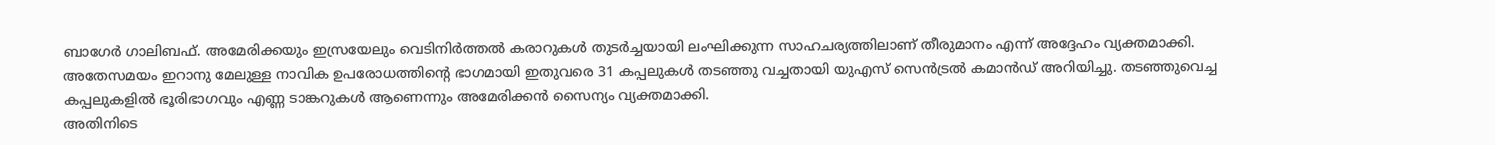ബാഗേർ ഗാലിബഫ്. അമേരിക്കയും ഇസ്രയേലും വെടിനിർത്തൽ കരാറുകൾ തുടർച്ചയായി ലംഘിക്കുന്ന സാഹചര്യത്തിലാണ് തീരുമാനം എന്ന് അദ്ദേഹം വ്യക്തമാക്കി. അതേസമയം ഇറാനു മേലുള്ള നാവിക ഉപരോധത്തിന്റെ ഭാഗമായി ഇതുവരെ 31 കപ്പലുകൾ തടഞ്ഞു വച്ചതായി യുഎസ് സെൻട്രൽ കമാൻഡ് അറിയിച്ചു. തടഞ്ഞുവെച്ച കപ്പലുകളിൽ ഭൂരിഭാഗവും എണ്ണ ടാങ്കറുകൾ ആണെന്നും അമേരിക്കൻ സൈന്യം വ്യക്തമാക്കി.
അതിനിടെ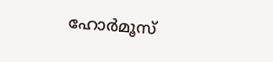ഹോർമൂസ്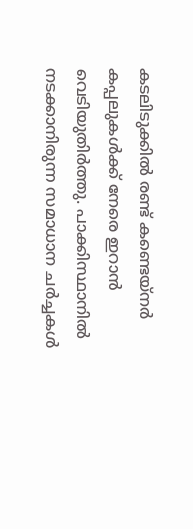കടലിടുക്കിൽ രണ്ട് കണ്ടെയ്നർ കപ്പലുകൾക്ക് നേരെ ഇറാൻ വെടിയുതിർത്തു. പാക്കിസ്ഥാനിൽ നടക്കാനിരുന്ന സമാധാന ചർച്ചകൾ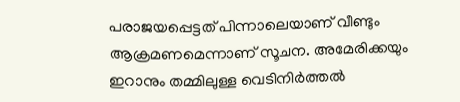പരാജയപ്പെട്ടത് പിന്നാലെയാണ് വീണ്ടും ആക്രമണമെന്നാണ് സൂചന. അമേരിക്കയും ഇറാനും തമ്മിലുള്ള വെടിനിർത്തൽ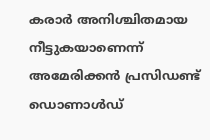കരാർ അനിശ്ചിതമായ നീട്ടുകയാണെന്ന് അമേരിക്കൻ പ്രസിഡണ്ട് ഡൊണാൾഡ്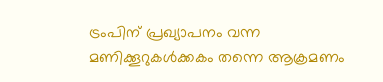ട്രംപിന് പ്രഖ്യാപനം വന്ന മണിക്കൂറുകൾക്കകം തന്നെ ആക്രമണം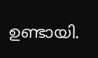ഉണ്ടായി.